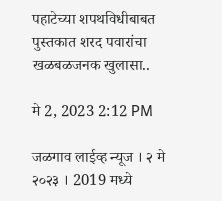पहाटेच्या शपथविधीबाबत पुस्तकात शरद पवारांचा खळबळजनक खुलासा..

मे 2, 2023 2:12 PM

जळगाव लाईव्ह न्यूज । २ मे २०२३ । 2019 मध्ये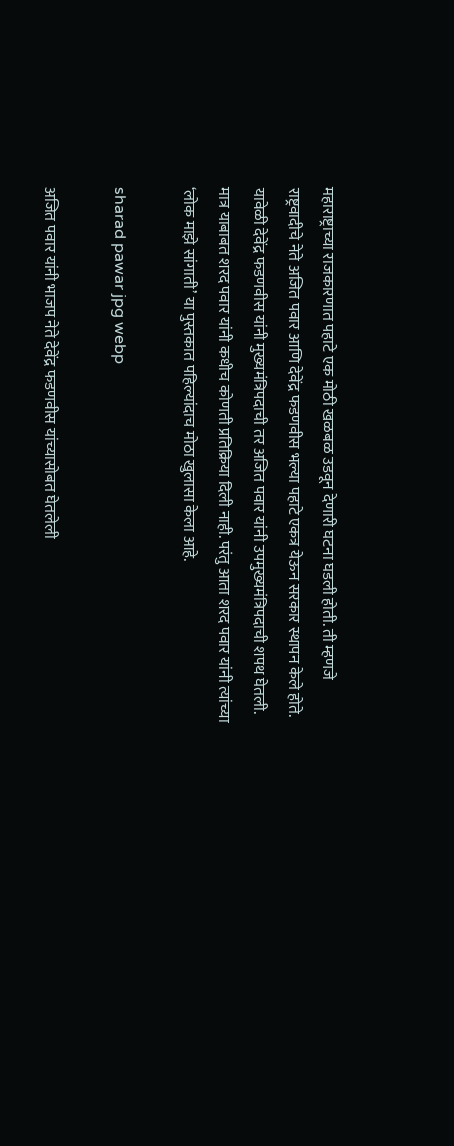महाराष्ट्राच्या राजकारणात पहाटे एक मोठी खळबळ उडवून देणारी घटना घडली होती. ती म्हणजे राष्ट्रवादीचे नेते अजित पवार आणि देवेंद्र फडणवीस भल्या पहाटे एकत्र येऊन सरकार स्थापन केले होते. यावेळी देवेंद्र फडणवीस यांनी मुख्यमंत्रिपदाची तर अजित पवार यांनी उपमुख्यमंत्रिपदाची शपथ घेतली. मात्र याबाबत शरद पवार यांनी कधीच कोणती प्रतिक्रिया दिली नाही. परंतु आता शरद पवार यांनी त्यांच्या ‘लोक माझे सांगाती’ या पुस्तकात पहिल्यांदाच मोठा खुलासा केला आहे.

sharad pawar jpg webp

अजित पवार यांनी भाजप नेते देवेंद्र फडणवीस यांच्यासोबत घेतलेली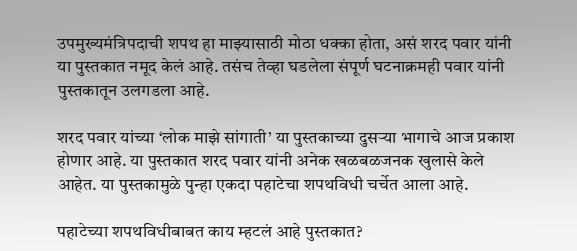उपमुख्यमंत्रिपदाची शपथ हा माझ्यासाठी मोठा धक्का होता, असं शरद पवार यांनी या पुस्तकात नमूद केलं आहे. तसंच तेव्हा घडलेला संपूर्ण घटनाक्रमही पवार यांनी पुस्तकातून उलगडला आहे.

शरद पवार यांच्या ‘लोक माझे सांगाती’ या पुस्तकाच्या दुसऱ्या भागाचे आज प्रकाश होणार आहे. या पुस्तकात शरद पवार यांनी अनेक खळबळजनक खुलासे केले आहेत. या पुस्तकामुळे पुन्हा एकदा पहाटेचा शपथविधी चर्चेत आला आहे.

पहाटेच्या शपथविधीबाबत काय म्हटलं आहे पुस्तकात?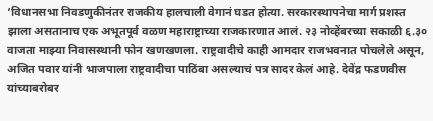‘विधानसभा निवडणुकीनंतर राजकीय हालचाली वेगानं घडत होत्या. सरकारस्थापनेचा मार्ग प्रशस्त झाला असतानाच एक अभूतपूर्व वळण महाराष्ट्राच्या राजकारणात आलं. २३ नोव्हेंबरच्या सकाळी ६.३० वाजता माझ्या निवासस्थानी फोन खणखणला. राष्ट्रवादीचे काही आमदार राजभवनात पोचलेले असून, अजित पवार यांनी भाजपाला राष्ट्रवादीचा पाठिंबा असल्याचं पत्र सादर केलं आहे. देवेंद्र फडणवीस यांच्याबरोबर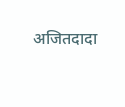अजितदादा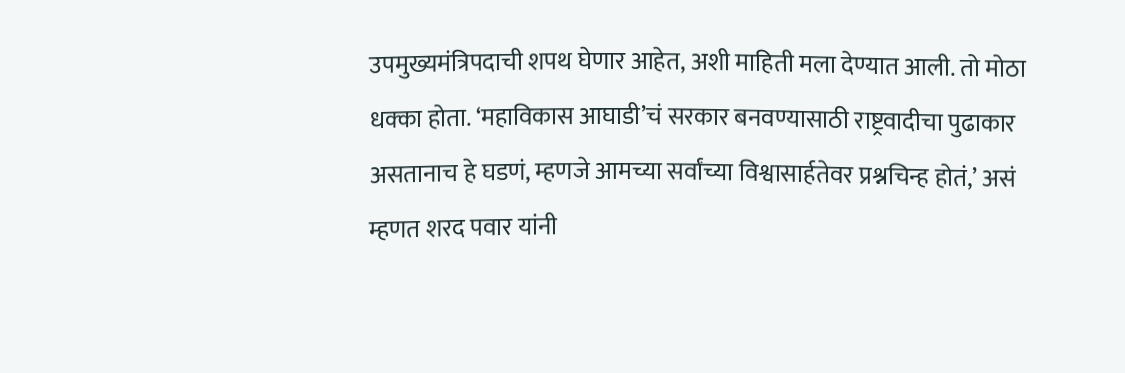उपमुख्यमंत्रिपदाची शपथ घेणार आहेत, अशी माहिती मला देण्यात आली. तो मोठा धक्का होता. ‘महाविकास आघाडी’चं सरकार बनवण्यासाठी राष्ट्रवादीचा पुढाकार असतानाच हे घडणं, म्हणजे आमच्या सर्वांच्या विश्वासार्हतेवर प्रश्नचिन्ह होतं,’ असं म्हणत शरद पवार यांनी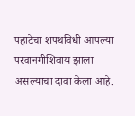पहाटेचा शपथविधी आपल्या परवानगीशिवाय झाला असल्याचा दावा केला आहे.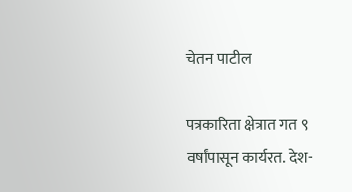चेतन पाटील

पत्रकारिता क्षेत्रात गत ९ वर्षांपासून कार्यरत. देश-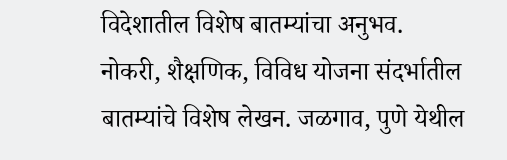विदेशातील विशेष बातम्यांचा अनुभव. नोकरी, शैक्षणिक, विविध योजना संदर्भातील बातम्यांचे विशेष लेखन. जळगाव, पुणे येथील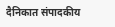दैनिकात संपादकीय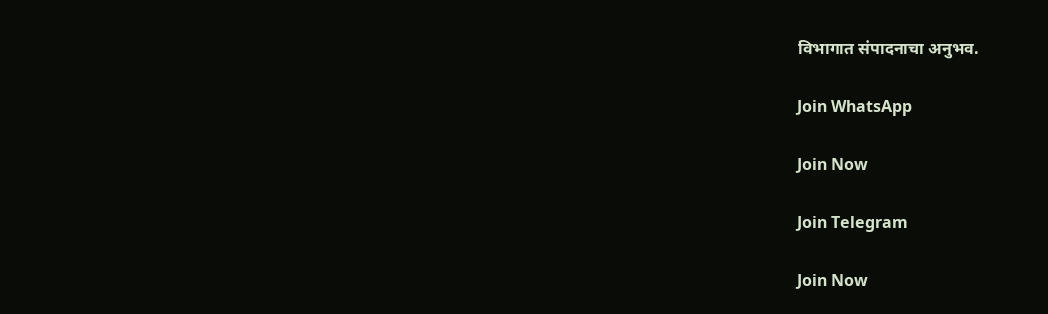विभागात संपादनाचा अनुभव.

Join WhatsApp

Join Now

Join Telegram

Join Now